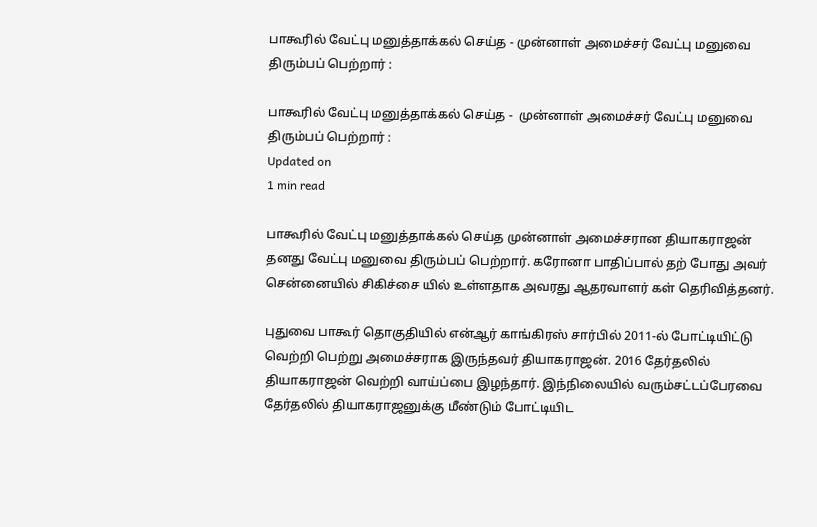பாகூரில் வேட்பு மனுத்தாக்கல் செய்த - முன்னாள் அமைச்சர் வேட்பு மனுவை திரும்பப் பெற்றார் :

பாகூரில் வேட்பு மனுத்தாக்கல் செய்த -  முன்னாள் அமைச்சர் வேட்பு மனுவை திரும்பப் பெற்றார் :
Updated on
1 min read

பாகூரில் வேட்பு மனுத்தாக்கல் செய்த முன்னாள் அமைச்சரான தியாகராஜன் தனது வேட்பு மனுவை திரும்பப் பெற்றார். கரோனா பாதிப்பால் தற் போது அவர் சென்னையில் சிகிச்சை யில் உள்ளதாக அவரது ஆதரவாளர் கள் தெரிவித்தனர்.

புதுவை பாகூர் தொகுதியில் என்ஆர் காங்கிரஸ் சார்பில் 2011-ல் போட்டியிட்டு வெற்றி பெற்று அமைச்சராக இருந்தவர் தியாகராஜன். 2016 தேர்தலில் தியாகராஜன் வெற்றி வாய்ப்பை இழந்தார். இந்நிலையில் வரும்சட்டப்பேரவை தேர்தலில் தியாகராஜனுக்கு மீண்டும் போட்டியிட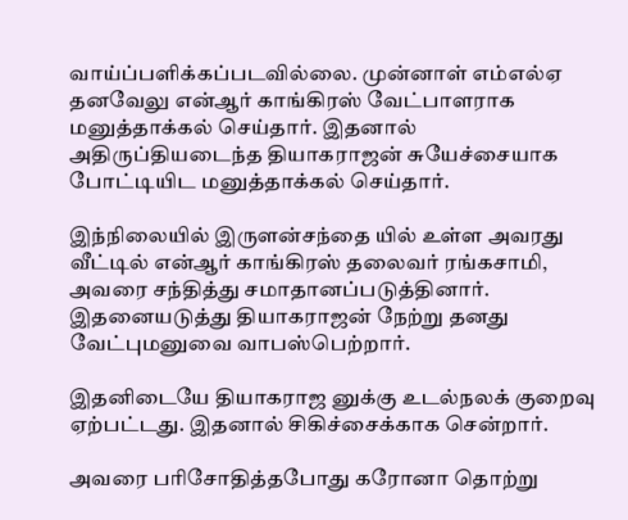வாய்ப்பளிக்கப்படவில்லை. முன்னாள் எம்எல்ஏ தனவேலு என்ஆர் காங்கிரஸ் வேட்பாளராக மனுத்தாக்கல் செய்தார். இதனால் அதிருப்தியடைந்த தியாகராஜன் சுயேச்சையாக போட்டியிட மனுத்தாக்கல் செய்தார்.

இந்நிலையில் இருளன்சந்தை யில் உள்ள அவரது வீட்டில் என்ஆர் காங்கிரஸ் தலைவர் ரங்கசாமி, அவரை சந்தித்து சமாதானப்படுத்தினார். இதனையடுத்து தியாகராஜன் நேற்று தனது வேட்புமனுவை வாபஸ்பெற்றார்.

இதனிடையே தியாகராஜ னுக்கு உடல்நலக் குறைவு ஏற்பட்டது. இதனால் சிகிச்சைக்காக சென்றார்.

அவரை பரிசோதித்தபோது கரோனா தொற்று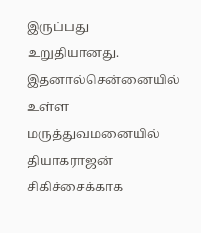இருப்பது உறுதியானது. இதனால்சென்னையில் உள்ள மருத்துவமனையில் தியாகராஜன் சிகிச்சைக்காக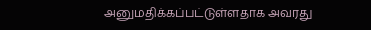அனுமதிக்கப்பட்டுள்ளதாக அவரது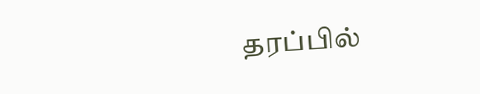தரப்பில்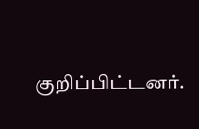குறிப்பிட்டனர்.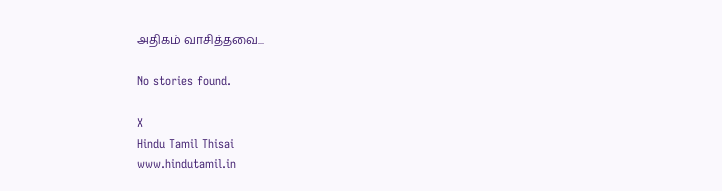அதிகம் வாசித்தவை...

No stories found.

X
Hindu Tamil Thisai
www.hindutamil.in